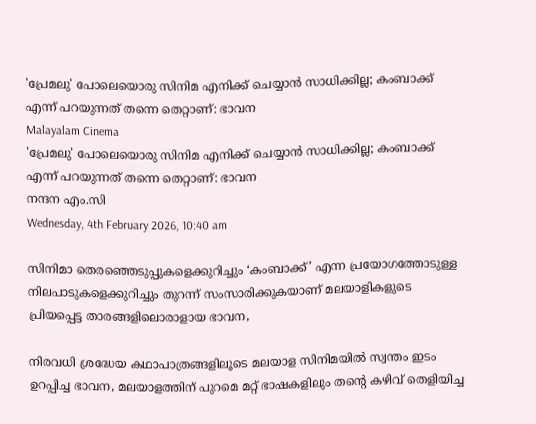'പ്രേമലു' പോലെയൊരു സിനിമ എനിക്ക് ചെയ്യാൻ സാധിക്കില്ല; കംബാക്ക് എന്ന് പറയുന്നത് തന്നെ തെറ്റാണ്: ഭാവന
Malayalam Cinema
'പ്രേമലു' പോലെയൊരു സിനിമ എനിക്ക് ചെയ്യാൻ സാധിക്കില്ല; കംബാക്ക് എന്ന് പറയുന്നത് തന്നെ തെറ്റാണ്: ഭാവന
നന്ദന എം.സി
Wednesday, 4th February 2026, 10:40 am

സിനിമാ തെരഞ്ഞെടുപ്പുകളെക്കുറിച്ചും ‘കംബാക്ക്’ എന്ന പ്രയോഗത്തോടുള്ള നിലപാടുകളെക്കുറിച്ചും തുറന്ന് സംസാരിക്കുകയാണ് മലയാളികളുടെ പ്രിയപ്പെട്ട താരങ്ങളിലൊരാളായ ഭാവന,

നിരവധി ശ്രദ്ധേയ കഥാപാത്രങ്ങളിലൂടെ മലയാള സിനിമയിൽ സ്വന്തം ഇടം ഉറപ്പിച്ച ഭാവന, മലയാളത്തിന് പുറമെ മറ്റ് ഭാഷകളിലും തന്റെ കഴിവ് തെളിയിച്ച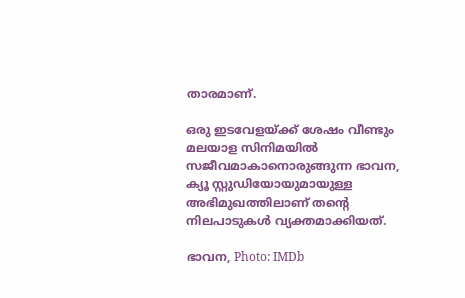താരമാണ്.

ഒരു ഇടവേളയ്ക്ക് ശേഷം വീണ്ടും മലയാള സിനിമയിൽ സജീവമാകാനൊരുങ്ങുന്ന ഭാവന, ക്യൂ സ്റ്റുഡിയോയുമായുള്ള അഭിമുഖത്തിലാണ് തന്റെ നിലപാടുകൾ വ്യക്തമാക്കിയത്.

ഭാവന, Photo: IMDb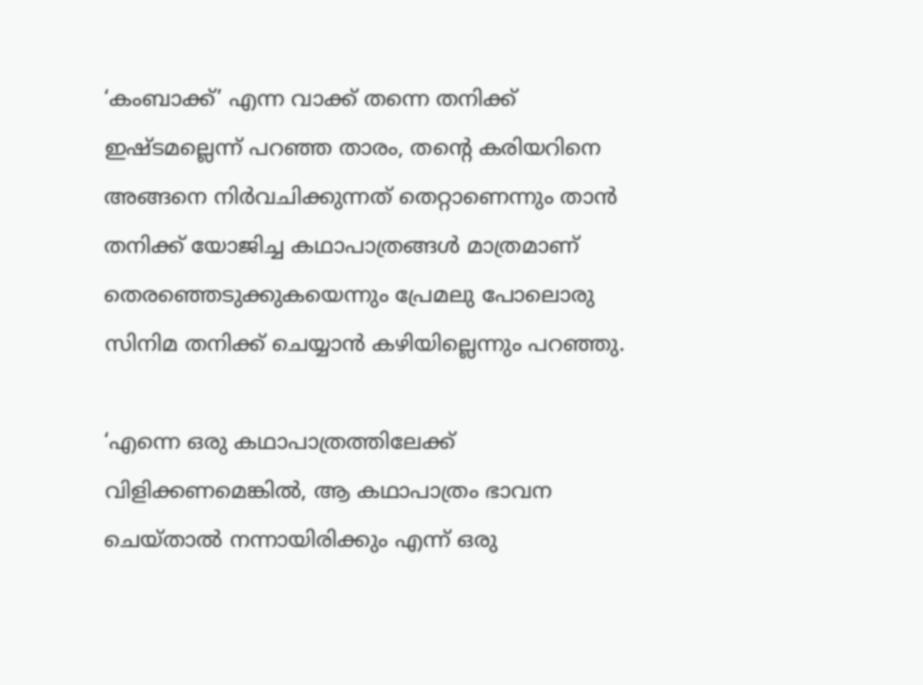‘കംബാക്ക്’ എന്ന വാക്ക് തന്നെ തനിക്ക് ഇഷ്ടമല്ലെന്ന് പറഞ്ഞ താരം, തന്റെ കരിയറിനെ അങ്ങനെ നിർവചിക്കുന്നത് തെറ്റാണെന്നും താൻ തനിക്ക് യോജിച്ച കഥാപാത്രങ്ങൾ മാത്രമാണ് തെരഞ്ഞെടുക്കുകയെന്നും പ്രേമലു പോലൊരു സിനിമ തനിക്ക് ചെയ്യാൻ കഴിയില്ലെന്നും പറഞ്ഞു.

‘എന്നെ ഒരു കഥാപാത്രത്തിലേക്ക് വിളിക്കണമെങ്കിൽ, ആ കഥാപാത്രം ഭാവന ചെയ്താൽ നന്നായിരിക്കും എന്ന് ഒരു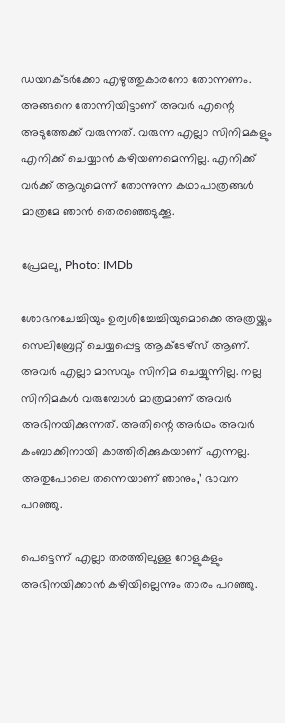ഡയറക്ടർക്കോ എഴുത്തുകാരനോ തോന്നണം. അങ്ങനെ തോന്നിയിട്ടാണ് അവർ എന്റെ അടുത്തേക്ക് വരുന്നത്. വരുന്ന എല്ലാ സിനിമകളും എനിക്ക് ചെയ്യാൻ കഴിയണമെന്നില്ല. എനിക്ക് വർക്ക് ആവുമെന്ന് തോന്നുന്ന കഥാപാത്രങ്ങൾ മാത്രമേ ഞാൻ തെരഞ്ഞെടുക്കൂ.

പ്രേമലു, Photo: IMDb

ശോഭനചേച്ചിയും ഉര്വശിച്ചേച്ചിയുമൊക്കെ അത്രയ്ക്കും സെലിബ്രേറ്റ് ചെയ്യപ്പെട്ട ആക്ടേഴ്‌സ് ആണ്. അവർ എല്ലാ മാസവും സിനിമ ചെയ്യുന്നില്ല. നല്ല സിനിമകൾ വരുമ്പോൾ മാത്രമാണ് അവർ അഭിനയിക്കുന്നത്. അതിന്റെ അർഥം അവർ കംബാക്കിനായി കാത്തിരിക്കുകയാണ് എന്നല്ല. അതുപോലെ തന്നെയാണ് ഞാനും,’ ഭാവന പറഞ്ഞു.

പെട്ടെന്ന് എല്ലാ തരത്തിലുള്ള റോളുകളും അഭിനയിക്കാൻ കഴിയില്ലെന്നും താരം പറഞ്ഞു.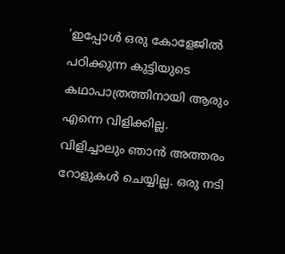‘ഇപ്പോൾ ഒരു കോളേജിൽ പഠിക്കുന്ന കുട്ടിയുടെ കഥാപാത്രത്തിനായി ആരും എന്നെ വിളിക്കില്ല. വിളിച്ചാലും ഞാൻ അത്തരം റോളുകൾ ചെയ്യില്ല. ഒരു നടി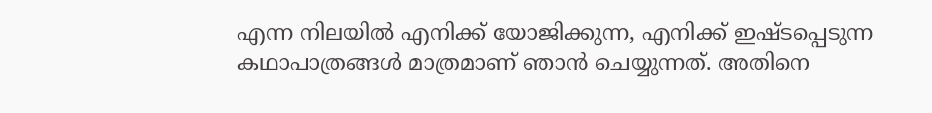എന്ന നിലയിൽ എനിക്ക് യോജിക്കുന്ന, എനിക്ക് ഇഷ്ടപ്പെടുന്ന കഥാപാത്രങ്ങൾ മാത്രമാണ് ഞാൻ ചെയ്യുന്നത്. അതിനെ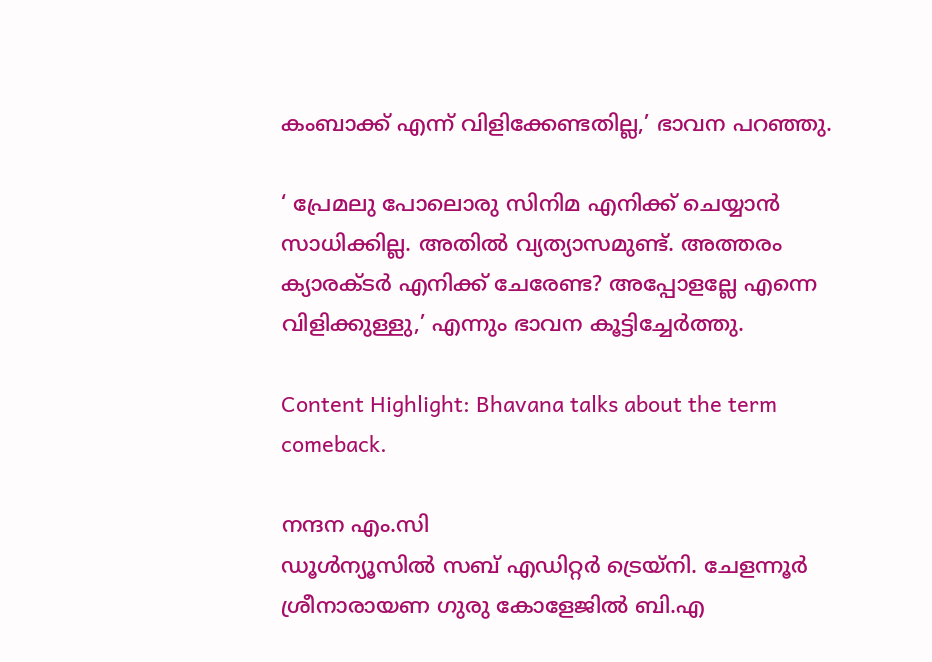കംബാക്ക് എന്ന് വിളിക്കേണ്ടതില്ല,’ ഭാവന പറഞ്ഞു.

‘ പ്രേമലു പോലൊരു സിനിമ എനിക്ക് ചെയ്യാൻ സാധിക്കില്ല. അതിൽ വ്യത്യാസമുണ്ട്. അത്തരം ക്യാരക്ടർ എനിക്ക് ചേരേണ്ട? അപ്പോളല്ലേ എന്നെ വിളിക്കുള്ളു,’ എന്നും ഭാവന കൂട്ടിച്ചേർത്തു.

Content Highlight: Bhavana talks about the term comeback.

നന്ദന എം.സി
ഡൂള്‍ന്യൂസില്‍ സബ് എഡിറ്റര്‍ ട്രെയ്‌നി. ചേളന്നൂര്‍ ശ്രീനാരായണ ഗുരു കോളേജില്‍ ബി.എ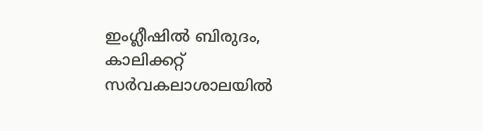ഇംഗ്ലീഷില്‍ ബിരുദം, കാലിക്കറ്റ് സര്‍വകലാശാലയില്‍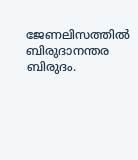ജേണലിസത്തില്‍ ബിരുദാനന്തര ബിരുദം.